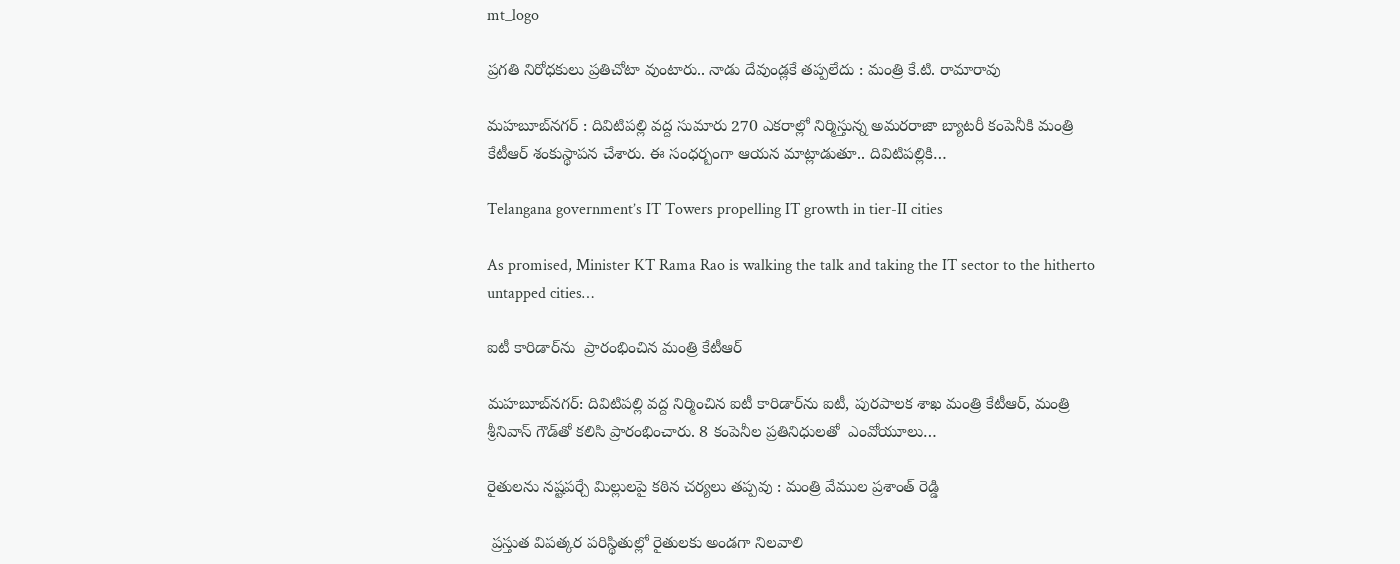mt_logo

ప్రగతి నిరోధకులు ప్రతిచోటా వుంటారు.. నాడు దేవుండ్లకే తప్పలేదు : మంత్రి కే.టి. రామారావు

మ‌హ‌బూబ్‌న‌గ‌ర్ : దివిటిపల్లి వద్ద సుమారు 270 ఎకరాల్లో నిర్మిస్తున్న అమరరాజా బ్యాటరీ కంపెనీకి మంత్రి కేటీఆర్‌ శంకుస్థాపన చేశారు. ఈ సంధర్బంగా ఆయన మాట్లాడుతూ.. దివిటిపల్లికి…

Telangana government’s IT Towers propelling IT growth in tier-II cities

As promised, Minister KT Rama Rao is walking the talk and taking the IT sector to the hitherto untapped cities…

ఐటీ కారిడార్‌ను  ప్రారంభించిన మంత్రి కేటీఆర్‌

మహబూబ్‌నగర్‌: దివిటిపల్లి వద్ద నిర్మించిన ఐటీ కారిడార్‌ను ఐటీ, పురపాలక శాఖ మంత్రి కేటీఆర్‌, మంత్రి శ్రీనివాస్‌ గౌడ్‌తో కలిసి ప్రారంభించారు. 8 కంపెనీల ప్రతినిధులతో  ఎంవోయూలు…

రైతులను నష్టపర్చే మిల్లులపై కఠిన చర్యలు తప్పవు : మంత్రి వేముల ప్రశాంత్ రెడ్డి

 ప్రస్తుత విపత్కర పరిస్థితుల్లో రైతులకు అండగా నిలవాలి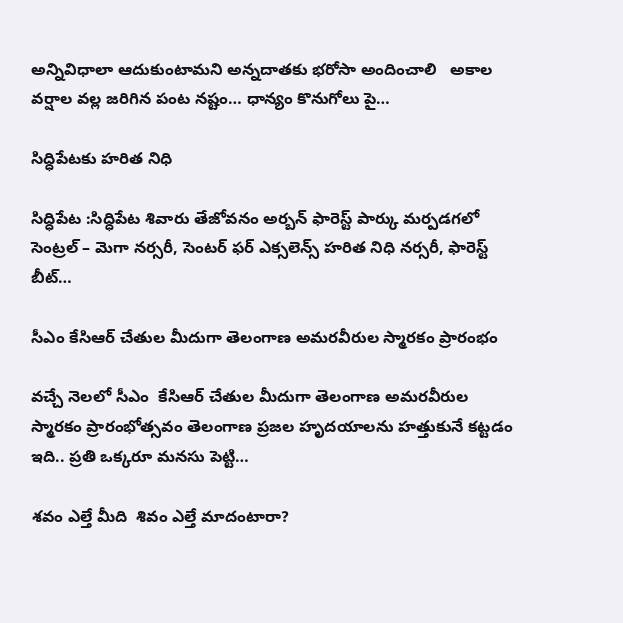అన్నివిధాలా ఆదుకుంటామని అన్నదాతకు భరోసా అందించాలి   అకాల వర్షాల వల్ల జరిగిన పంట నష్టం… ధాన్యం కొనుగోలు పై…

సిద్ధిపేటకు హరిత నిధి

సిద్ధిపేట :సిద్ధిపేట శివారు తేజోవనం అర్బన్ ఫారెస్ట్ పార్కు మర్పడగలో సెంట్రల్ – మెగా నర్సరీ, సెంటర్ ఫర్ ఎక్సలెన్స్ హరిత నిధి నర్సరీ, ఫారెస్ట్ బీట్…

సీఎం కేసిఆర్ చేతుల మీదుగా తెలంగాణ అమరవీరుల స్మారకం ప్రారంభం

వచ్చే నెలలో సీఎం  కేసిఆర్ చేతుల మీదుగా తెలంగాణ అమరవీరుల స్మారకం ప్రారంభోత్సవం తెలంగాణ ప్రజల హృదయాలను హత్తుకునే కట్టడం ఇది.. ప్రతి ఒక్కరూ మనసు పెట్టి…

శవం ఎల్తే మీది  శివం ఎల్తే మాదంటారా?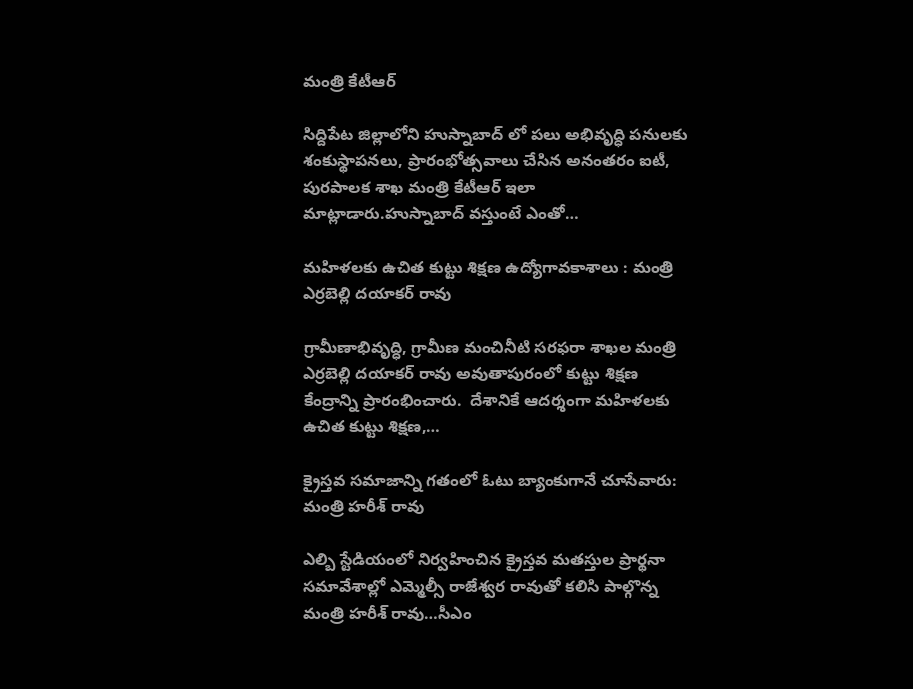మంత్రి కేటీఆర్

సిద్దిపేట జిల్లాలోని హుస్నాబాద్ లో ప‌లు అభివృద్ధి ప‌నుల‌కు శంకుస్థాప‌న‌లు, ప్రారంభోత్స‌వాలు చేసిన అనంత‌రం ఐటీ, పురపాలక శాఖ మంత్రి కేటీఆర్‌ ఇలా మాట్లాడారు.హుస్నాబాద్ వస్తుంటే ఎంతో…

మ‌హిళ‌ల‌కు ఉచిత కుట్టు శిక్ష‌ణ‌ ఉద్యోగావ‌కాశాలు : మంత్రి ఎర్ర‌బెల్లి ద‌యాక‌ర్ రావు

గ్రామీణాభివృద్ధి, గ్రామీణ మంచినీటి స‌ర‌ఫ‌రా శాఖ‌ల మంత్రి ఎర్ర‌బెల్లి ద‌యాక‌ర్ రావు అవుతాపురంలో కుట్టు శిక్ష‌ణ కేంద్రాన్ని ప్రారంభించారు.  దేశానికే ఆద‌ర్శంగా మ‌హిళ‌ల‌కు ఉచిత కుట్టు శిక్ష‌ణ‌,…

క్రైస్తవ సమాజాన్ని గతంలో ఓటు బ్యాంకుగానే చూసేవారు: మంత్రి హరీశ్ రావు

ఎల్బి స్టేడియంలో నిర్వహించిన క్రైస్తవ మతస్తుల ప్రార్థనా సమావేశాల్లో ఎమ్మెల్సీ రాజేశ్వర రావుతో కలిసి పాల్గొన్న మంత్రి హరీశ్ రావు…సీఎం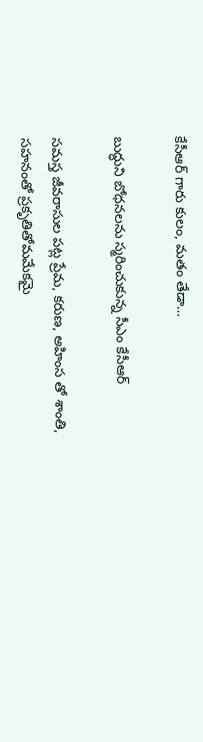కేసీఆర్ గారు కులం, మతం తేడా…

బుద్ధుని బోధనలను స్మరించుకున్న సీఎం కేసీఆర్‌

సమస్త జీవరాసుల పట్ల ప్రేమ, కరుణ, అహింస తో శాంతి, సహనంతో ప్రకృతితోమమేకమై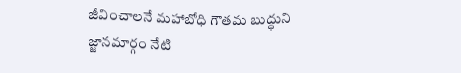జీవించాలనే మహాబోధి గౌతమ బుద్ధుని జ్జానమార్గం నేటి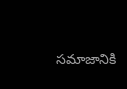సమాజానికి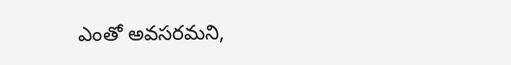ఎంతో అవసరమని,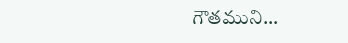గౌతముని…